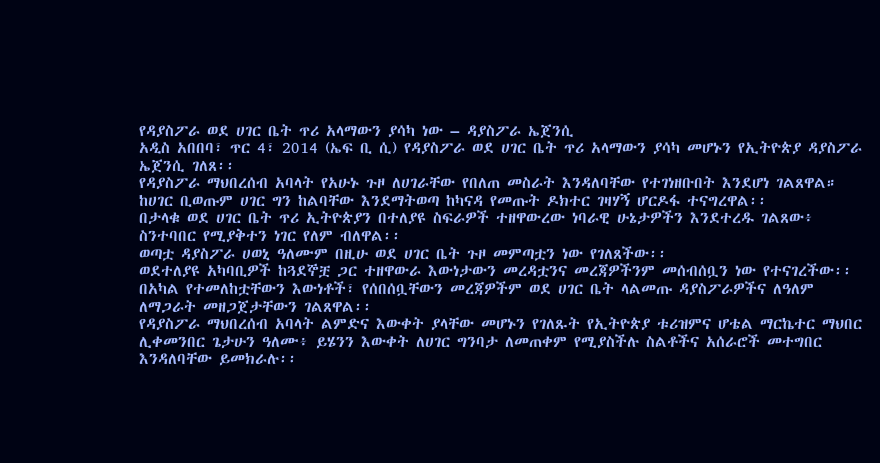የዳያስፖራ ወደ ሀገር ቤት ጥሪ አላማውን ያሳካ ነው – ዳያስፖራ ኤጀንሲ
አዲስ አበበባ፣ ጥር 4፣ 2014 (ኤፍ ቢ ሲ) የዳያስፖራ ወደ ሀገር ቤት ጥሪ አላማውን ያሳካ መሆኑን የኢትዮጵያ ዳያስፖራ ኤጀንሲ ገለጸ፡፡
የዳያስፖራ ማህበረሰብ አባላት የአሁኑ ጉዞ ለሀገራቸው የበለጠ መስራት እንዳለባቸው የተገነዘቡበት እንደሆነ ገልጸዋል።
ከሀገር ቢወጡም ሀገር ግን ከልባቸው እንደማትወጣ ከካናዳ የመጡት ዶክተር ገዛሃኝ ሆርዶፋ ተናግረዋል፡፡
በታላቁ ወደ ሀገር ቤት ጥሪ ኢትዮጵያን በተለያዩ ስፍራዎች ተዘዋውረው ነባራዊ ሁኔታዎችን እንደተረዱ ገልጸው፥ ስንተባበር የሚያቅተን ነገር የለም ብለዋል፡፡
ወጣቷ ዳያስፖራ ሀወኒ ዓለሙም በዚሁ ወደ ሀገር ቤት ጉዞ መምጣቷን ነው የገለጸችው፡፡
ወደተለያዩ አካባቢዎች ከጓደኞቿ ጋር ተዘዋውራ እውነታውን መረዳቷንና መረጃዎችንም መሰብሰቧን ነው የተናገረችው፡፡
በአካል የተመለከቷቸውን እውነቶች፣ የሰበሰቧቸውን መረጃዎችም ወደ ሀገር ቤት ላልመጡ ዳያስፖራዎችና ለዓለም ለማጋራት መዘጋጀታቸውን ገልጸዋል፡፡
የዳያስፖራ ማህበረሰብ አባላት ልምድና እውቀት ያላቸው መሆኑን የገለጹት የኢትዮጵያ ቱሪዝምና ሆቴል ማርኬተር ማህበር ሊቀመንበር ጌታሁን ዓለሙ፥ ይሄንን እውቀት ለሀገር ግንባታ ለመጠቀም የሚያስችሉ ስልቶችና አሰራሮች መተግበር እንዳለባቸው ይመክራሉ፡፡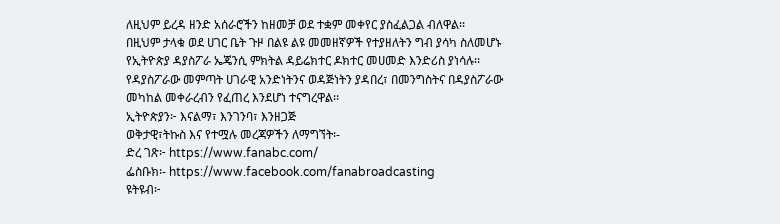ለዚህም ይረዳ ዘንድ አሰራሮችን ከዘመቻ ወደ ተቋም መቀየር ያስፈልጋል ብለዋል፡፡
በዚህም ታላቁ ወደ ሀገር ቤት ጉዞ በልዩ ልዩ መመዘኛዎች የተያዘለትን ግብ ያሳካ ስለመሆኑ የኢትዮጵያ ዳያስፖራ ኤጄንሲ ምክትል ዳይሬክተር ዶክተር መሀመድ እንድሪስ ያነሳሉ፡፡
የዳያስፖራው መምጣት ሀገራዊ አንድነትንና ወዳጅነትን ያዳበረ፣ በመንግስትና በዳያስፖራው መካከል መቀራረብን የፈጠረ እንደሆነ ተናግረዋል፡፡
ኢትዮጵያን፦ እናልማ፣ እንገንባ፣ እንዘጋጅ
ወቅታዊ፣ትኩስ እና የተሟሉ መረጃዎችን ለማግኘት፡-
ድረ ገጽ፦ https://www.fanabc.com/
ፌስቡክ፡- https://www.facebook.com/fanabroadcasting
ዩትዩብ፦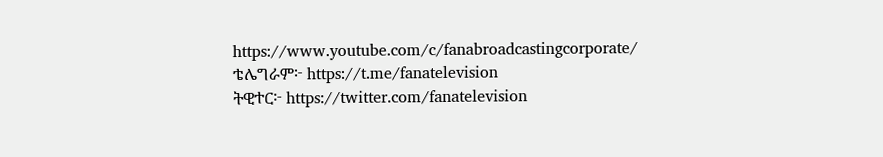https://www.youtube.com/c/fanabroadcastingcorporate/
ቴሌግራም፦ https://t.me/fanatelevision
ትዊተር፦ https://twitter.com/fanatelevision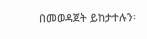በመወዳጀት ይከታተሉን፡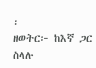፡
ዘወትር፦ ከእኛ ጋር ስላሉ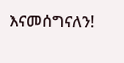እናመሰግናለን!